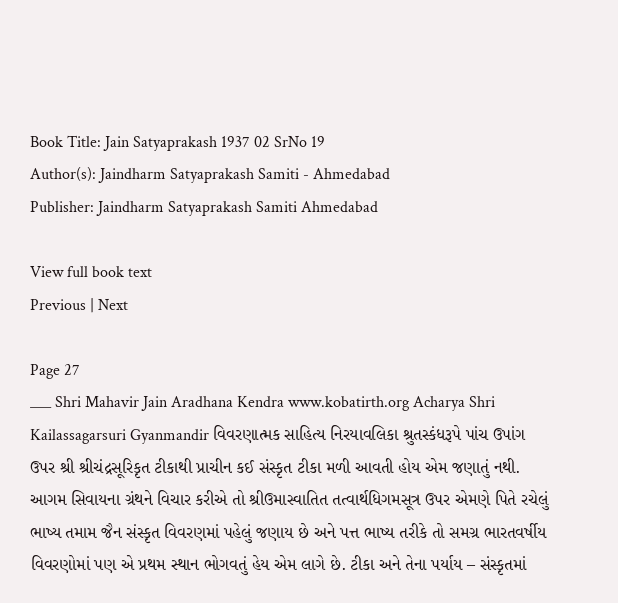Book Title: Jain Satyaprakash 1937 02 SrNo 19
Author(s): Jaindharm Satyaprakash Samiti - Ahmedabad
Publisher: Jaindharm Satyaprakash Samiti Ahmedabad

View full book text
Previous | Next

Page 27
___ Shri Mahavir Jain Aradhana Kendra www.kobatirth.org Acharya Shri Kailassagarsuri Gyanmandir વિવરણાત્મક સાહિત્ય નિરયાવલિકા શ્રુતસ્કંધરૂપે પાંચ ઉપાંગ ઉપર શ્રી શ્રીચંદ્રસૂરિકૃત ટીકાથી પ્રાચીન કઈ સંસ્કૃત ટીકા મળી આવતી હોય એમ જણાતું નથી. આગમ સિવાયના ગ્રંથને વિચાર કરીએ તો શ્રીઉમાસ્વાતિત તત્વાર્થધિગમસૂત્ર ઉપર એમણે પિતે રચેલું ભાષ્ય તમામ જૈન સંસ્કૃત વિવરણમાં પહેલું જણાય છે અને પત્ત ભાષ્ય તરીકે તો સમગ્ર ભારતવર્ષીય વિવરણોમાં પણ એ પ્રથમ સ્થાન ભોગવતું હેય એમ લાગે છે. ટીકા અને તેના પર્યાય – સંસ્કૃતમાં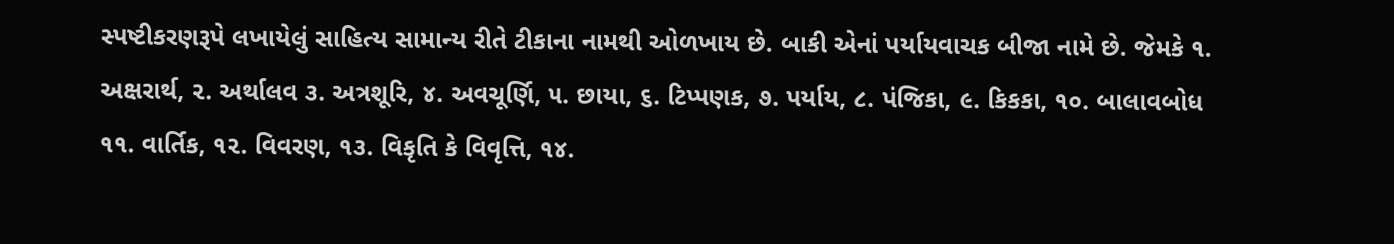સ્પષ્ટીકરણરૂપે લખાયેલું સાહિત્ય સામાન્ય રીતે ટીકાના નામથી ઓળખાય છે. બાકી એનાં પર્યાયવાચક બીજા નામે છે. જેમકે ૧. અક્ષરાર્થ, ૨. અર્થાલવ ૩. અત્રશૂરિ, ૪. અવચૂર્ણિ, ૫. છાયા, ૬. ટિપ્પણક, ૭. પર્યાય, ૮. પંજિકા, ૯. કિકકા, ૧૦. બાલાવબોધ ૧૧. વાર્તિક, ૧૨. વિવરણ, ૧૩. વિકૃતિ કે વિવૃત્તિ, ૧૪.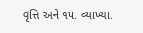વૃત્તિ અને ૧૫. વ્યાખ્યા.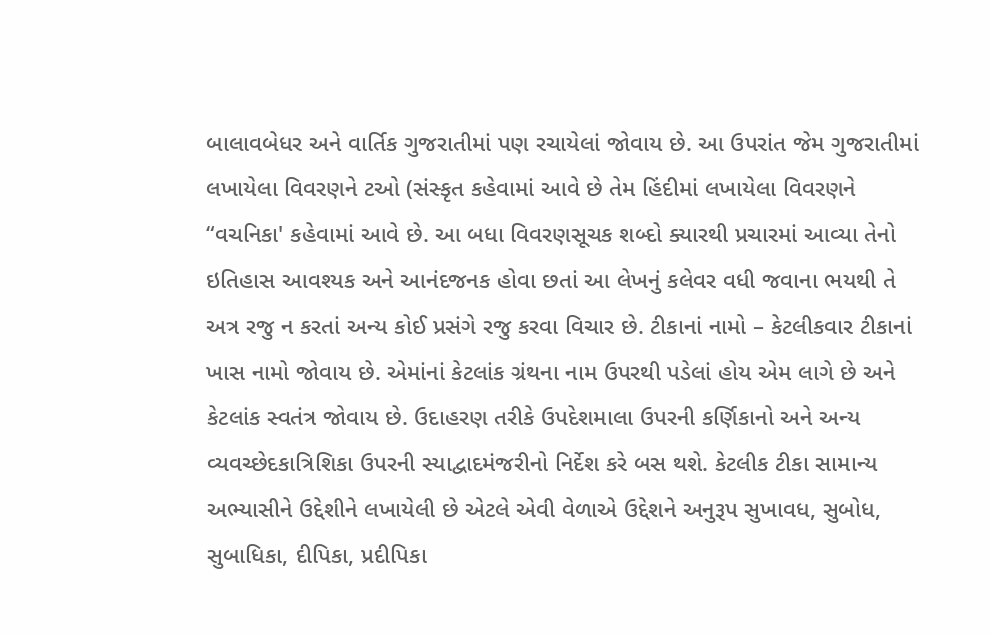બાલાવબેધર અને વાર્તિક ગુજરાતીમાં પણ રચાયેલાં જોવાય છે. આ ઉપરાંત જેમ ગુજરાતીમાં લખાયેલા વિવરણને ટઓ (સંસ્કૃત કહેવામાં આવે છે તેમ હિંદીમાં લખાયેલા વિવરણને “વચનિકા' કહેવામાં આવે છે. આ બધા વિવરણસૂચક શબ્દો ક્યારથી પ્રચારમાં આવ્યા તેનો ઇતિહાસ આવશ્યક અને આનંદજનક હોવા છતાં આ લેખનું કલેવર વધી જવાના ભયથી તે અત્ર રજુ ન કરતાં અન્ય કોઈ પ્રસંગે રજુ કરવા વિચાર છે. ટીકાનાં નામો – કેટલીકવાર ટીકાનાં ખાસ નામો જોવાય છે. એમાંનાં કેટલાંક ગ્રંથના નામ ઉપરથી પડેલાં હોય એમ લાગે છે અને કેટલાંક સ્વતંત્ર જોવાય છે. ઉદાહરણ તરીકે ઉપદેશમાલા ઉપરની કર્ણિકાનો અને અન્ય વ્યવચ્છેદકાત્રિશિકા ઉપરની સ્યાદ્વાદમંજરીનો નિર્દેશ કરે બસ થશે. કેટલીક ટીકા સામાન્ય અભ્યાસીને ઉદ્દેશીને લખાયેલી છે એટલે એવી વેળાએ ઉદ્દેશને અનુરૂપ સુખાવધ, સુબોધ, સુબાધિકા, દીપિકા, પ્રદીપિકા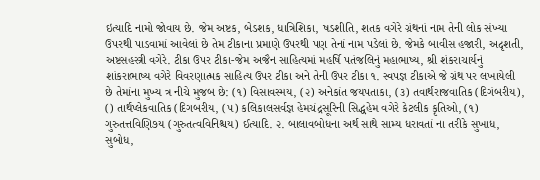ઇત્યાદિ નામો જોવાય છે. જેમ અષ્ટક, બેડશક, ધાત્રિશિકા, ષડશીતિ, શતક વગેરે ગ્રંથનાં નામ તેની લોક સંખ્યા ઉપરથી પાડવામાં આવેલાં છે તેમ ટીકાના પ્રમાણે ઉપરથી પણ તેનાં નામ પડેલાં છે. જેમકે બાવીસ હજારી, અદૃશતી, અષ્ટસહસ્ત્રી વગેરે. ટીકા ઉપર ટીકા-જેમ અજૈન સાહિત્યમાં મહર્ષિ પતંજલિનું મહાભાષ્ય, શ્રી શંકરાચાર્યનું શાંકરાભાષ્ય વગેરે વિવરણાત્મક સાહિત્ય ઉપર ટીકા અને તેની ઉપર ટીકા ૧. સ્વપજ્ઞ ટીકાએ જે ગ્રંથ પર લખાયેલી છે તેમાંના મુખ્ય ત્ર નીચે મુજબ છે: (૧) વિસાવસ્મય, (૨) અનેકાંત જયપતાકા, (૩) તવાર્થરાજવાતિક (દિગંબરીય), () તાર્થપ્લેકવાતિક (દિગબરીય, (૫) કલિકાલસર્વજ્ઞ હેમચંદ્રસૂરિની સિદ્ધહેમ વગેરે કેટલીક કૃતિઓ, (૧) ગુરુતત્તવિણિ૭ય (ગુરુતત્વવિનિશ્ચય) ઈત્યાદિ. ૨. બાલાવબોધના અર્થ સાથે સામ્ય ધરાવતાં ના તરીકે સુખાધ, સુબોધ,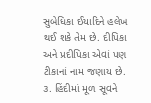સુબેધિકા ઈયાદિને હલેખ થઈ શકે તેમ છે. દીપિકા અને પ્રદીપિકા એવાં પણ ટીકાનાં નામ જણાય છે. ૩. હિંદીમાં મૂળ સૂવને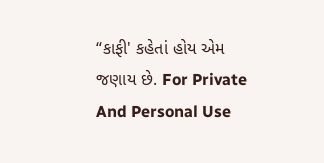“કાફી' કહેતાં હોય એમ જણાય છે. For Private And Personal Use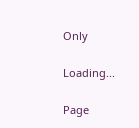Only

Loading...

Page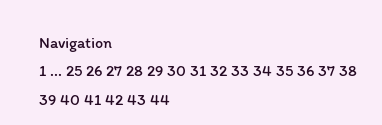Navigation
1 ... 25 26 27 28 29 30 31 32 33 34 35 36 37 38 39 40 41 42 43 44